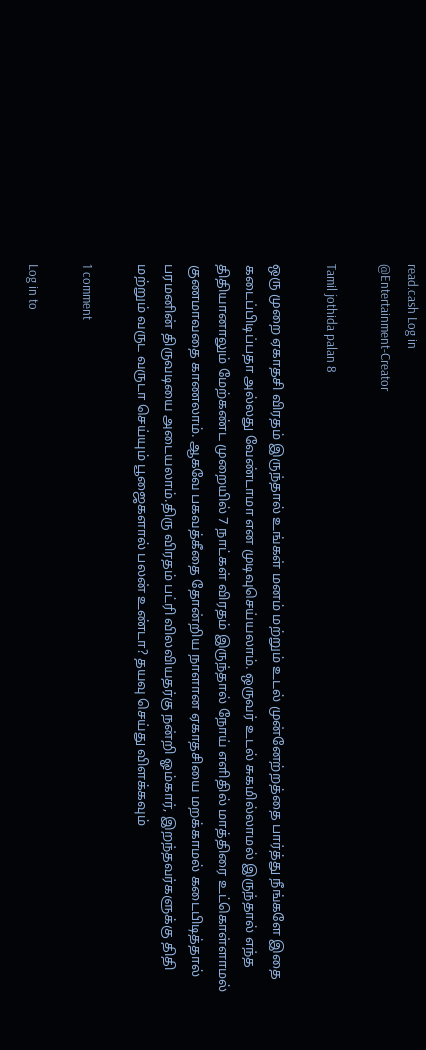read.cash Log in
@Entertainment-Creator

Tamil jothida palan 8

ஒரு முறை ஏகாதசி விரதம் இருந்தால் உங்கள் மனம் மற்றும் உடல் முன்னேற்றத்தை பார்த்து நீங்களே இதை கடைப்பிடிப்பதா அல்லது வேண்டாமா என முடிவுசெய்யலாம். ஒருவர் உடல் சுகமில்லாமல் இருந்தால் எந்த திதியானாலும் மேற்கண்ட முறையில் 7 நாட்கள் விரதம் இருந்தால் நோய் எளிதில் மாத்திரை உட்கொள்ளாமல் குணமாவதை காணலாம். ஆகவே பகவத்கீதை தோன்றிய நாளான ஏகாதசியை மறக்காமல் கடைபிடித்தால் பரமனின் திருவடியை அடையலாம்.திரு விரதம் பட்ரி விலவியதர்கு நன்றி ஓம்கார், இறந்தவர்களுக்கு திதி மற்றும் வருட வருடா செய்யும் பூஜைகளால் பலன் உண்டா? தயவு செய்து விளக்கவும்

1 comment

Log in to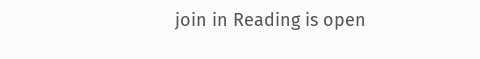join in Reading is open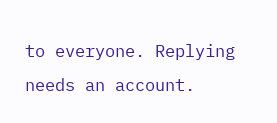to everyone. Replying needs an account.